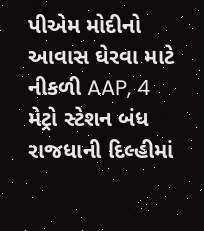પીએમ મોદીનો આવાસ ઘેરવા માટે નીકળી AAP, 4 મેટ્રો સ્ટેશન બંધ
રાજધાની દિલ્હીમાં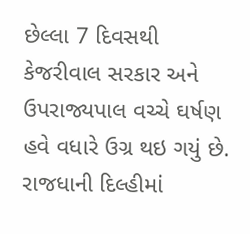છેલ્લા 7 દિવસથી કેજરીવાલ સરકાર અને ઉપરાજ્યપાલ વચ્ચે ઘર્ષણ હવે વધારે ઉગ્ર થઇ ગયું છે.
રાજધાની દિલ્હીમાં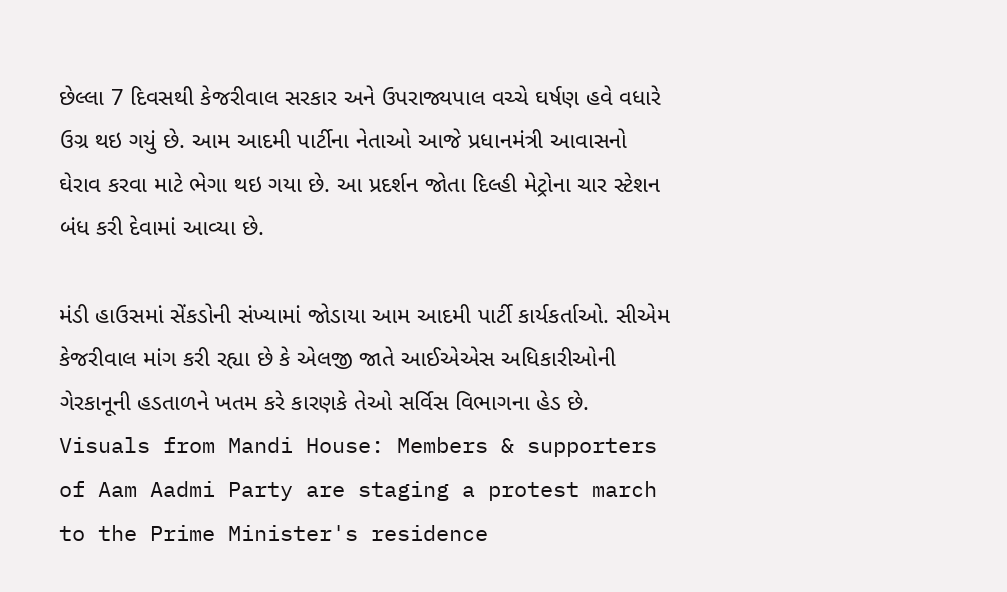છેલ્લા 7 દિવસથી કેજરીવાલ સરકાર અને ઉપરાજ્યપાલ વચ્ચે ઘર્ષણ હવે વધારે ઉગ્ર થઇ ગયું છે. આમ આદમી પાર્ટીના નેતાઓ આજે પ્રધાનમંત્રી આવાસનો ઘેરાવ કરવા માટે ભેગા થઇ ગયા છે. આ પ્રદર્શન જોતા દિલ્હી મેટ્રોના ચાર સ્ટેશન બંધ કરી દેવામાં આવ્યા છે.

મંડી હાઉસમાં સેંકડોની સંખ્યામાં જોડાયા આમ આદમી પાર્ટી કાર્યકર્તાઓ. સીએમ કેજરીવાલ માંગ કરી રહ્યા છે કે એલજી જાતે આઈએએસ અધિકારીઓની ગેરકાનૂની હડતાળને ખતમ કરે કારણકે તેઓ સર્વિસ વિભાગના હેડ છે.
Visuals from Mandi House: Members & supporters of Aam Aadmi Party are staging a protest march to the Prime Minister's residence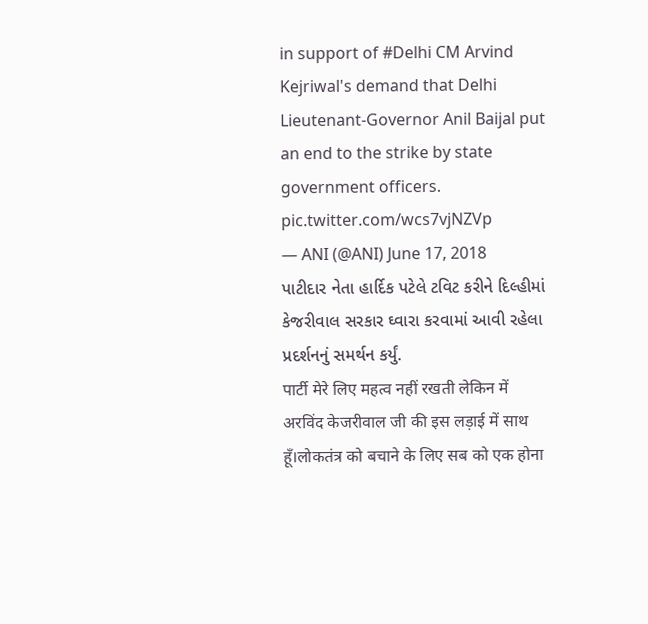in support of #Delhi CM Arvind Kejriwal's demand that Delhi Lieutenant-Governor Anil Baijal put an end to the strike by state government officers. pic.twitter.com/wcs7vjNZVp
— ANI (@ANI) June 17, 2018
પાટીદાર નેતા હાર્દિક પટેલે ટવિટ કરીને દિલ્હીમાં કેજરીવાલ સરકાર ઘ્વારા કરવામાં આવી રહેલા પ્રદર્શનનું સમર્થન કર્યું.
पार्टी मेरे लिए महत्व नहीं रखती लेकिन में अरविंद केजरीवाल जी की इस लड़ाई में साथ हूँ।लोकतंत्र को बचाने के लिए सब को एक होना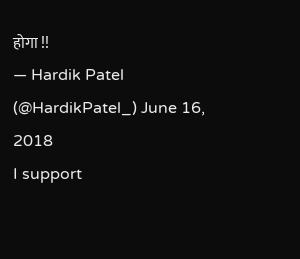होगा !!
— Hardik Patel (@HardikPatel_) June 16, 2018
I support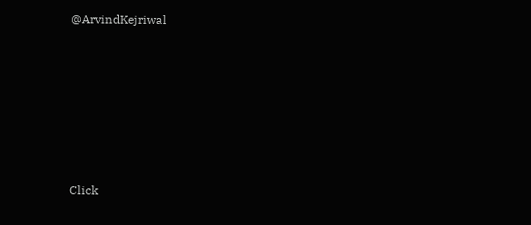@ArvindKejriwal












Click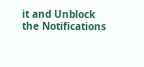it and Unblock the Notifications